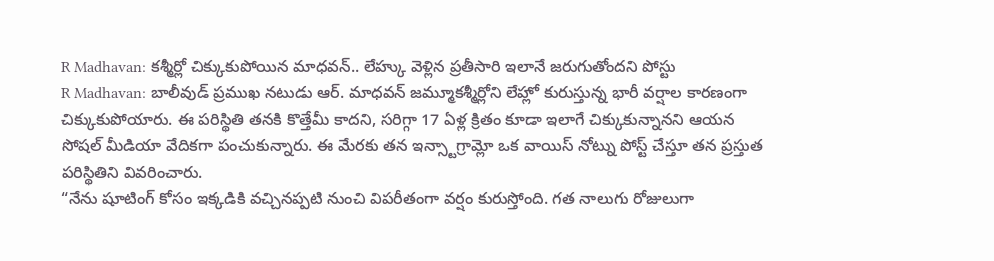R Madhavan: కశ్మీర్లో చిక్కుకుపోయిన మాధవన్.. లేహ్కు వెళ్లిన ప్రతీసారి ఇలానే జరుగుతోందని పోస్టు
R Madhavan: బాలీవుడ్ ప్రముఖ నటుడు ఆర్. మాధవన్ జమ్మూకశ్మీర్లోని లేహ్లో కురుస్తున్న భారీ వర్షాల కారణంగా చిక్కుకుపోయారు. ఈ పరిస్థితి తనకి కొత్తేమీ కాదని, సరిగ్గా 17 ఏళ్ల క్రితం కూడా ఇలాగే చిక్కుకున్నానని ఆయన సోషల్ మీడియా వేదికగా పంచుకున్నారు. ఈ మేరకు తన ఇన్స్టాగ్రామ్లో ఒక వాయిస్ నోట్ను పోస్ట్ చేస్తూ తన ప్రస్తుత పరిస్థితిని వివరించారు.
“నేను షూటింగ్ కోసం ఇక్కడికి వచ్చినప్పటి నుంచి విపరీతంగా వర్షం కురుస్తోంది. గత నాలుగు రోజులుగా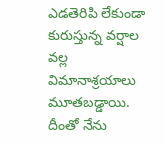ఎడతెరిపి లేకుండా కురుస్తున్న వర్షాల వల్ల విమానాశ్రయాలు మూతబడ్డాయి. దీంతో నేను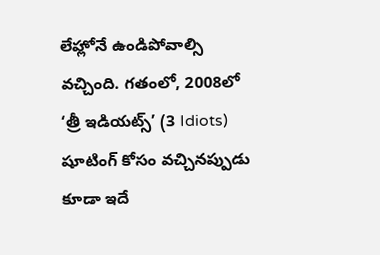లేహ్లోనే ఉండిపోవాల్సి వచ్చింది. గతంలో, 2008లో ‘త్రీ ఇడియట్స్’ (3 Idiots) షూటింగ్ కోసం వచ్చినప్పుడు కూడా ఇదే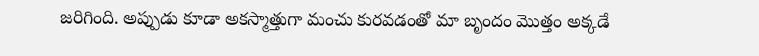జరిగింది. అప్పుడు కూడా అకస్మాత్తుగా మంచు కురవడంతో మా బృందం మొత్తం అక్కడే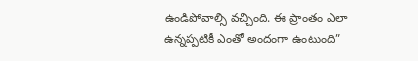ఉండిపోవాల్సి వచ్చింది. ఈ ప్రాంతం ఎలా ఉన్నప్పటికీ ఎంతో అందంగా ఉంటుంది”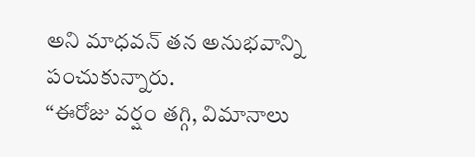అని మాధవన్ తన అనుభవాన్ని పంచుకున్నారు.
“ఈరోజు వర్షం తగ్గి, విమానాలు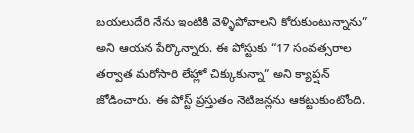బయలుదేరి నేను ఇంటికి వెళ్ళిపోవాలని కోరుకుంటున్నాను” అని ఆయన పేర్కొన్నారు. ఈ పోస్టుకు “17 సంవత్సరాల తర్వాత మరోసారి లేహ్లో చిక్కుకున్నా” అని క్యాప్షన్ జోడించారు. ఈ పోస్ట్ ప్రస్తుతం నెటిజన్లను ఆకట్టుకుంటోంది.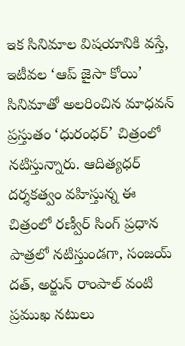ఇక సినిమాల విషయానికి వస్తే, ఇటీవల ‘ఆప్ జైసా కోయి’ సినిమాతో అలరించిన మాధవన్ ప్రస్తుతం ‘ధురంధర్’ చిత్రంలో నటిస్తున్నారు. ఆదిత్యధర్ దర్శకత్వం వహిస్తున్న ఈ చిత్రంలో రణ్వీర్ సింగ్ ప్రధాన పాత్రలో నటిస్తుండగా, సంజయ్ దత్, అర్జున్ రాంపాల్ వంటి ప్రముఖ నటులు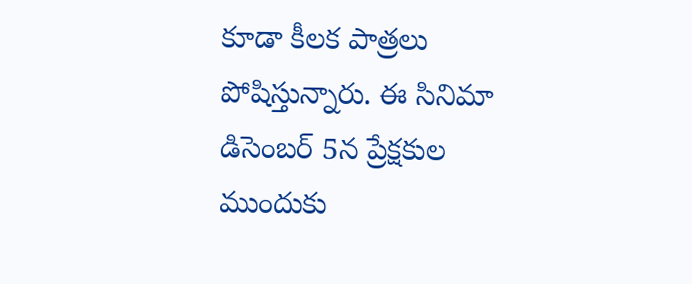కూడా కీలక పాత్రలు పోషిస్తున్నారు. ఈ సినిమా డిసెంబర్ 5న ప్రేక్షకుల ముందుకు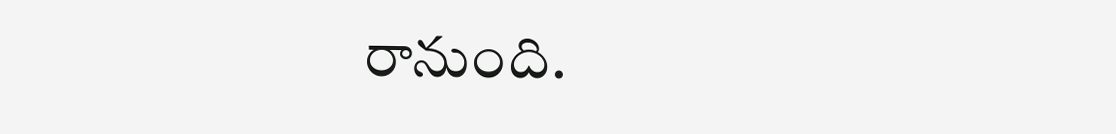రానుంది.